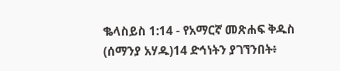ቈላስይስ 1:14 - የአማርኛ መጽሐፍ ቅዱስ (ሰማንያ አሃዱ)14 ድኅነትን ያገኘንበት፥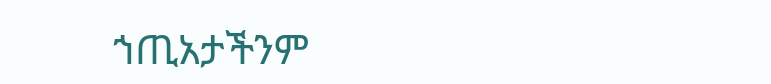ኀጢአታችንም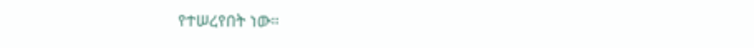የተሠረየበት ነው።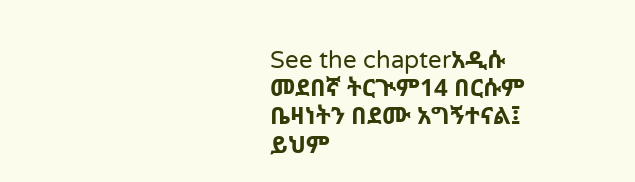See the chapterአዲሱ መደበኛ ትርጒም14 በርሱም ቤዛነትን በደሙ አግኝተናል፤ ይህም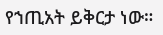የኀጢአት ይቅርታ ነው።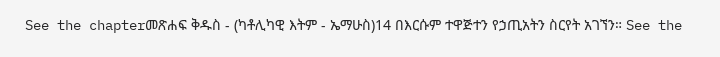See the chapterመጽሐፍ ቅዱስ - (ካቶሊካዊ እትም - ኤማሁስ)14 በእርሱም ተዋጅተን የኃጢአትን ስርየት አገኘን። See the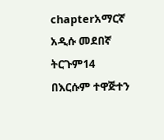chapterአማርኛ አዲሱ መደበኛ ትርጉም14 በእርሱም ተዋጅተን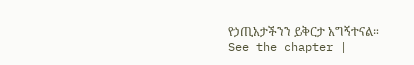የኃጢአታችንን ይቅርታ አግኝተናል። See the chapter |